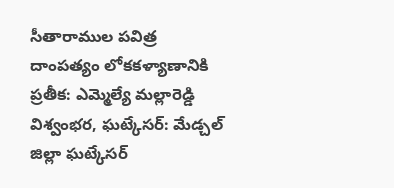సీతారాముల పవిత్ర దాంపత్యం లోకకళ్యాణానికి ప్రతీక: ఎమ్మెల్యే మల్లారెడ్డి
విశ్వంభర, ఘట్కేసర్: మేడ్చల్ జిల్లా ఘట్కేసర్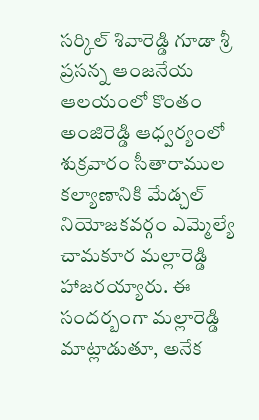సర్కిల్ శివారెడ్డి గూడా శ్రీ ప్రసన్న ఆంజనేయ ఆలయంలో కొంతం అంజిరెడ్డి ఆధ్వర్యంలో శుక్రవారం సీతారాముల కల్యాణానికి మేడ్చల్ నియోజకవర్గం ఎమ్మెల్యే చామకూర మల్లారెడ్డి హాజరయ్యారు. ఈ సందర్బంగా మల్లారెడ్డి మాట్లాడుతూ, అనేక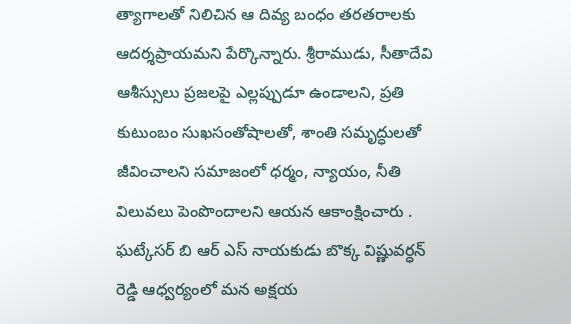త్యాగాలతో నిలిచిన ఆ దివ్య బంధం తరతరాలకు ఆదర్శప్రాయమని పేర్కొన్నారు. శ్రీరాముడు, సీతాదేవి ఆశీస్సులు ప్రజలపై ఎల్లప్పుడూ ఉండాలని, ప్రతి కుటుంబం సుఖసంతోషాలతో, శాంతి సమృద్ధులతో జీవించాలని సమాజంలో ధర్మం, న్యాయం, నీతి విలువలు పెంపొందాలని ఆయన ఆకాంక్షించారు . ఘట్కేసర్ బి ఆర్ ఎస్ నాయకుడు బొక్క విష్ణువర్ధన్ రెడ్డి ఆధ్వర్యంలో మన అక్షయ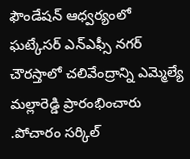ఫౌండేషన్ ఆధ్వర్యంలో ఘట్కేసర్ ఎన్ఎఫ్సీ నగర్ చౌరస్తాలో చలివేంద్రాన్ని ఎమ్మెల్యే మల్లారెడ్డి ప్రారంభించారు .పోచారం సర్కిల్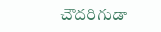చౌదరిగుడా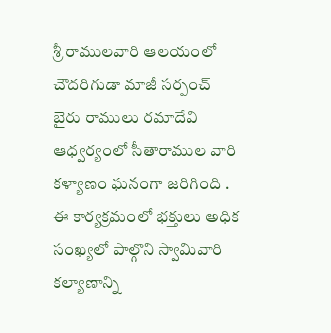శ్రీ రాములవారి ఆలయంలో చౌదరిగుడా మాజీ సర్పంచ్ బైరు రాములు రమాదేవి ఆధ్వర్యంలో సీతారాముల వారి కళ్యాణం ఘనంగా జరిగింది . ఈ కార్యక్రమంలో భక్తులు అధిక సంఖ్యలో పాల్గొని స్వామివారి కల్యాణాన్ని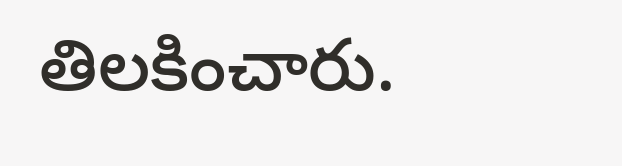తిలకించారు.